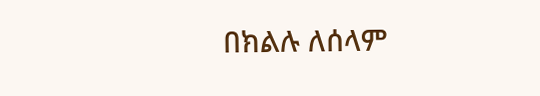በክልሉ ለሰላም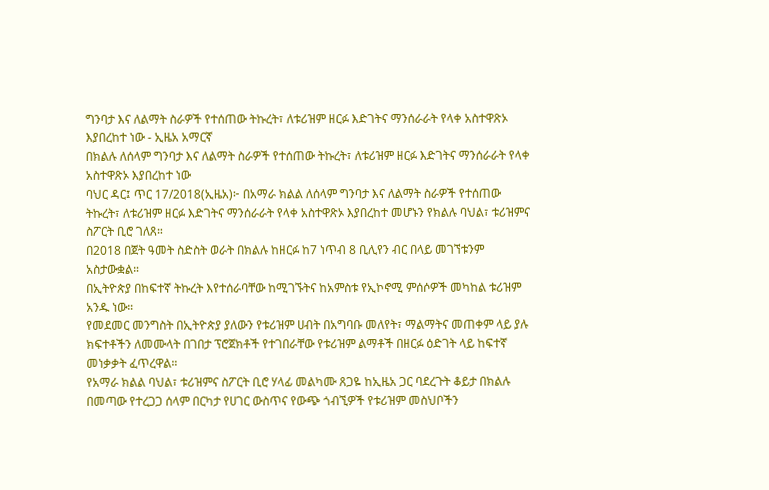ግንባታ እና ለልማት ስራዎች የተሰጠው ትኩረት፣ ለቱሪዝም ዘርፉ እድገትና ማንሰራራት የላቀ አስተዋጽኦ እያበረከተ ነው - ኢዜአ አማርኛ
በክልሉ ለሰላም ግንባታ እና ለልማት ስራዎች የተሰጠው ትኩረት፣ ለቱሪዝም ዘርፉ እድገትና ማንሰራራት የላቀ አስተዋጽኦ እያበረከተ ነው
ባህር ዳር፤ ጥር 17/2018(ኢዜአ)፦ በአማራ ክልል ለሰላም ግንባታ እና ለልማት ስራዎች የተሰጠው ትኩረት፣ ለቱሪዝም ዘርፉ እድገትና ማንሰራራት የላቀ አስተዋጽኦ እያበረከተ መሆኑን የክልሉ ባህል፣ ቱሪዝምና ስፖርት ቢሮ ገለጸ።
በ2018 በጀት ዓመት ስድስት ወራት በክልሉ ከዘርፉ ከ7 ነጥብ 8 ቢሊየን ብር በላይ መገኘቱንም አስታውቋል።
በኢትዮጵያ በከፍተኛ ትኩረት እየተሰራባቸው ከሚገኙትና ከአምስቱ የኢኮኖሚ ምሰሶዎች መካከል ቱሪዝም አንዱ ነው።
የመደመር መንግስት በኢትዮጵያ ያለውን የቱሪዝም ሀብት በአግባቡ መለየት፣ ማልማትና መጠቀም ላይ ያሉ ክፍተቶችን ለመሙላት በገበታ ፕሮጀክቶች የተገበራቸው የቱሪዝም ልማቶች በዘርፉ ዕድገት ላይ ከፍተኛ መነቃቃት ፈጥረዋል።
የአማራ ክልል ባህል፣ ቱሪዝምና ስፖርት ቢሮ ሃላፊ መልካሙ ጸጋዬ ከኢዜአ ጋር ባደረጉት ቆይታ በክልሉ በመጣው የተረጋጋ ሰላም በርካታ የሀገር ውስጥና የውጭ ጎብኚዎች የቱሪዝም መስህቦችን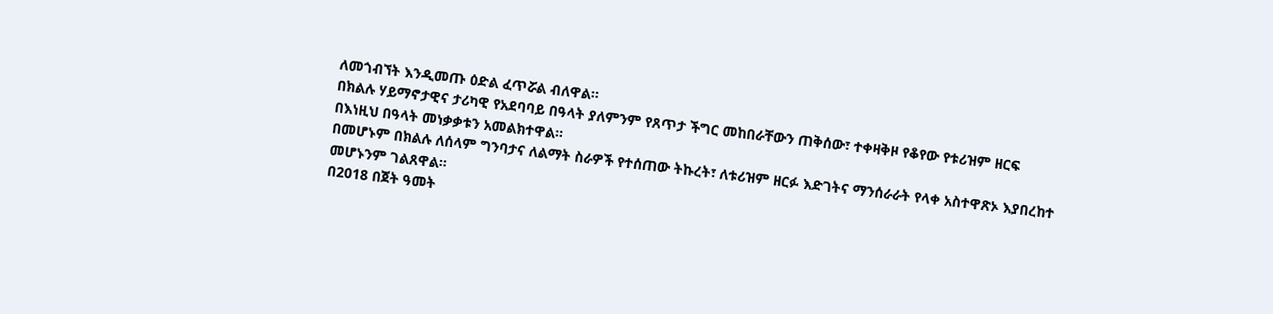ለመጎብኘት እንዲመጡ ዕድል ፈጥሯል ብለዋል።
በክልሉ ሃይማኖታዊና ታሪካዊ የአደባባይ በዓላት ያለምንም የጸጥታ ችግር መከበራቸውን ጠቅሰው፣ ተቀዛቅዞ የቆየው የቱሪዝም ዘርፍ በእነዚህ በዓላት መነቃቃቱን አመልክተዋል።
በመሆኑም በክልሉ ለሰላም ግንባታና ለልማት ስራዎች የተሰጠው ትኩረት፣ ለቱሪዝም ዘርፉ እድገትና ማንሰራራት የላቀ አስተዋጽኦ እያበረከተ መሆኑንም ገልጸዋል።
በ2018 በጀት ዓመት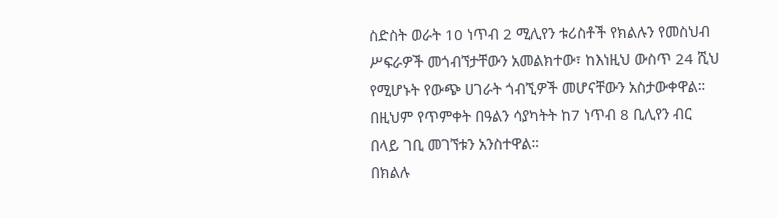ስድስት ወራት 10 ነጥብ 2 ሚሊየን ቱሪስቶች የክልሉን የመስህብ ሥፍራዎች መጎብኘታቸውን አመልክተው፣ ከእነዚህ ውስጥ 24 ሺህ የሚሆኑት የውጭ ሀገራት ጎብኚዎች መሆናቸውን አስታውቀዋል።
በዚህም የጥምቀት በዓልን ሳያካትት ከ7 ነጥብ 8 ቢሊየን ብር በላይ ገቢ መገኘቱን አንስተዋል።
በክልሉ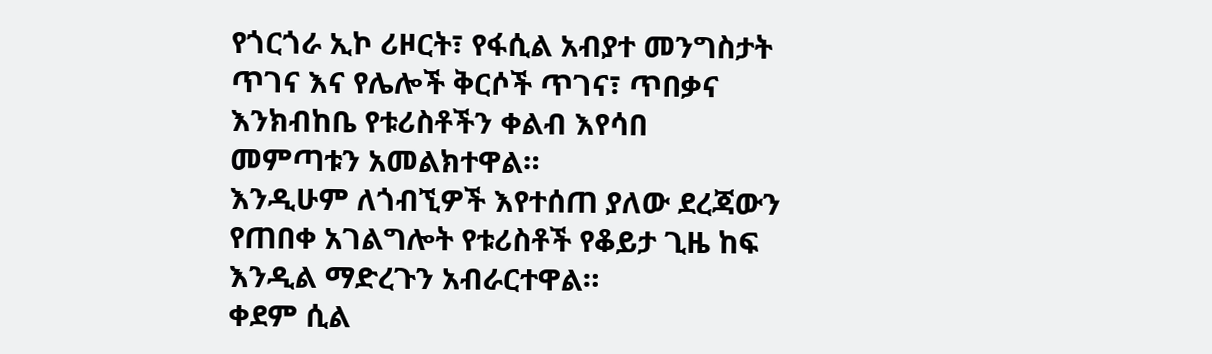የጎርጎራ ኢኮ ሪዞርት፣ የፋሲል አብያተ መንግስታት ጥገና እና የሌሎች ቅርሶች ጥገና፣ ጥበቃና እንክብከቤ የቱሪስቶችን ቀልብ እየሳበ መምጣቱን አመልክተዋል።
እንዲሁም ለጎብኚዎች እየተሰጠ ያለው ደረጃውን የጠበቀ አገልግሎት የቱሪስቶች የቆይታ ጊዜ ከፍ እንዲል ማድረጉን አብራርተዋል።
ቀደም ሲል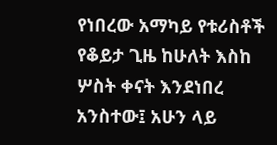የነበረው አማካይ የቱሪስቶች የቆይታ ጊዜ ከሁለት እስከ ሦስት ቀናት እንደነበረ አንስተው፤ አሁን ላይ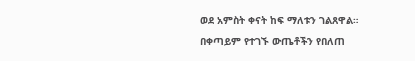ወደ አምስት ቀናት ከፍ ማለቱን ገልጸዋል።
በቀጣይም የተገኙ ውጤቶችን የበለጠ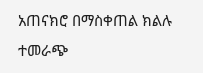አጠናክሮ በማስቀጠል ክልሉ ተመራጭ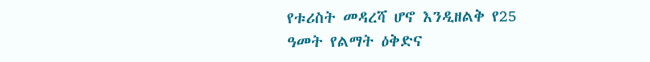የቱሪስት መዳረሻ ሆኖ እንዲዘልቅ የ25 ዓመት የልማት ዕቅድና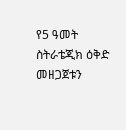የ5 ዓመት ስትራቴጂክ ዕቅድ መዘጋጀቱን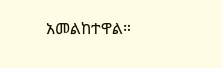አመልከተዋል።